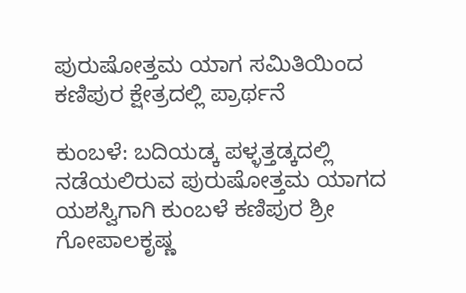ಪುರುಷೋತ್ತಮ ಯಾಗ ಸಮಿತಿಯಿಂದ ಕಣಿಪುರ ಕ್ಷೇತ್ರದಲ್ಲಿ ಪ್ರಾರ್ಥನೆ

ಕುಂಬಳೆ: ಬದಿಯಡ್ಕ ಪಳ್ಳತ್ತಡ್ಕದಲ್ಲಿ ನಡೆಯಲಿರುವ ಪುರುಷೋತ್ತಮ ಯಾಗದ ಯಶಸ್ವಿಗಾಗಿ ಕುಂಬಳೆ ಕಣಿಪುರ ಶ್ರೀ ಗೋಪಾಲಕೃಷ್ಣ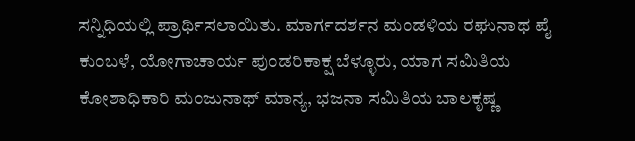ಸನ್ನಿಧಿಯಲ್ಲಿ ಪ್ರಾರ್ಥಿಸಲಾಯಿತು. ಮಾರ್ಗದರ್ಶನ ಮಂಡಳಿಯ ರಘುನಾಥ ಪೈ ಕುಂಬಳೆ, ಯೋಗಾಚಾರ್ಯ ಪುಂಡರಿಕಾಕ್ಷ ಬೆಳ್ಳೂರು, ಯಾಗ ಸಮಿತಿಯ ಕೋಶಾಧಿಕಾರಿ ಮಂಜುನಾಥ್ ಮಾನ್ಯ, ಭಜನಾ ಸಮಿತಿಯ ಬಾಲಕೃಷ್ಣ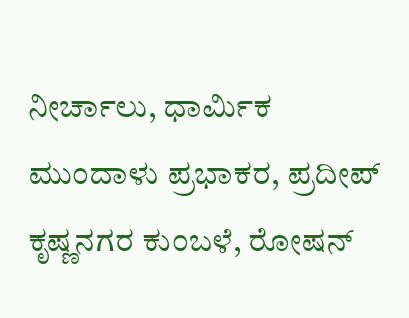ನೀರ್ಚಾಲು, ಧಾರ್ಮಿಕ ಮುಂದಾಳು ಪ್ರಭಾಕರ, ಪ್ರದೀಪ್ ಕೃಷ್ಣನಗರ ಕುಂಬಳೆ, ರೋಷನ್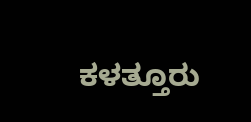ಕಳತ್ತೂರು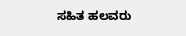ಸಹಿತ ಹಲವರು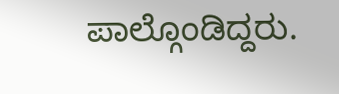ಪಾಲ್ಗೊಂಡಿದ್ದರು.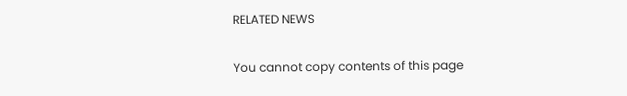RELATED NEWS

You cannot copy contents of this page